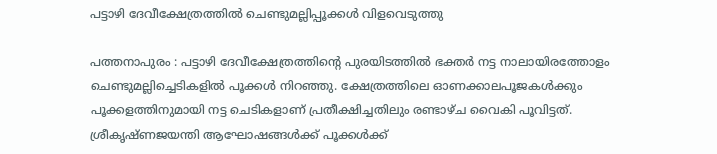പട്ടാഴി ദേവീക്ഷേത്രത്തിൽ ചെണ്ടുമല്ലിപ്പൂക്കൾ വിളവെടുത്തു

പത്തനാപുരം : പട്ടാഴി ദേവീക്ഷേത്രത്തിന്റെ പുരയിടത്തിൽ ഭക്തർ നട്ട നാലായിരത്തോളം ചെണ്ടുമല്ലിച്ചെടികളിൽ പൂക്കൾ നിറഞ്ഞു. ക്ഷേത്രത്തിലെ ഓണക്കാലപൂജകൾക്കും പൂക്കളത്തിനുമായി നട്ട ചെടികളാണ് പ്രതീക്ഷിച്ചതിലും രണ്ടാഴ്ച വൈകി പൂവിട്ടത്. ശ്രീകൃഷ്ണജയന്തി ആഘോഷങ്ങൾക്ക് പൂക്കൾക്ക്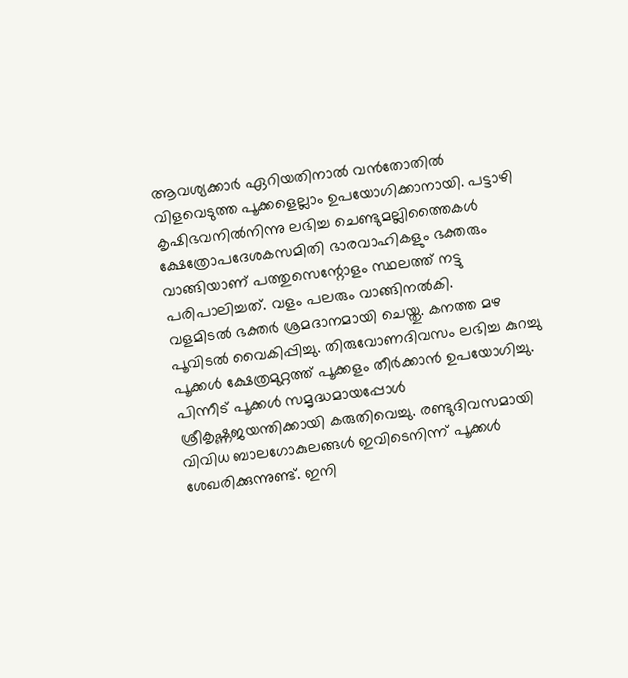ആവശ്യക്കാർ ഏറിയതിനാൽ വൻതോതിൽ വിളവെടുത്ത പൂക്കളെല്ലാം ഉപയോഗിക്കാനായി. പട്ടാഴി കൃഷിഭവനിൽനിന്നു ലഭിച്ച ചെണ്ടുമല്ലിത്തൈകൾ ക്ഷേത്രോപദേശകസമിതി ഭാരവാഹികളും ഭക്തരും വാങ്ങിയാണ് പത്തുസെന്റോളം സ്ഥലത്ത് നട്ടു പരിപാലിച്ചത്. വളം പലരും വാങ്ങിനൽകി.
വളമിടൽ ഭക്തർ ശ്രമദാനമായി ചെയ്തു. കനത്ത മഴ പൂവിടൽ വൈകിപ്പിച്ചു. തിരുവോണദിവസം ലഭിച്ച കുറച്ചു പൂക്കൾ ക്ഷേത്രമുറ്റത്ത് പൂക്കളം തീർക്കാൻ ഉപയോഗിച്ചു. പിന്നീട് പൂക്കൾ സമൃദ്ധമായപ്പോൾ ശ്രീകൃഷ്ണജയന്തിക്കായി കരുതിവെച്ചു. രണ്ടുദിവസമായി വിവിധ ബാലഗോകുലങ്ങൾ ഇവിടെനിന്ന് പൂക്കൾ ശേഖരിക്കുന്നുണ്ട്. ഇനി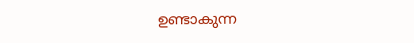ഉണ്ടാകുന്ന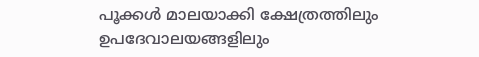പൂക്കൾ മാലയാക്കി ക്ഷേത്രത്തിലും ഉപദേവാലയങ്ങളിലും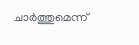ചാർത്തുമെന്ന്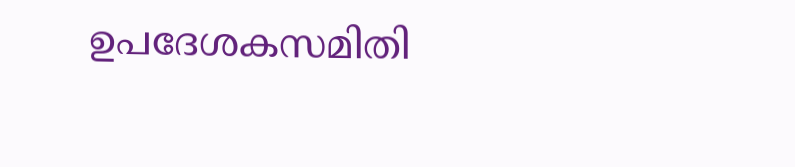ഉപദേശകസമിതി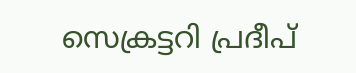സെക്രട്ടറി പ്രദീപ്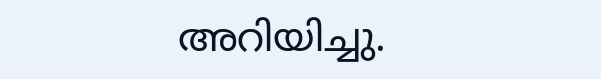അറിയിച്ചു.